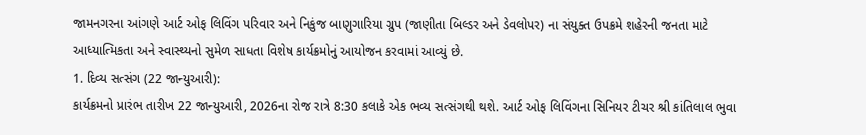જામનગરના આંગણે આર્ટ ઓફ લિવિંગ પરિવાર અને નિકુંજ બાણુગારિયા ગ્રુપ (જાણીતા બિલ્ડર અને ડેવલોપર) ના સંયુક્ત ઉપક્રમે શહેરની જનતા માટે આધ્યાત્મિકતા અને સ્વાસ્થ્યનો સુમેળ સાધતા વિશેષ કાર્યક્રમોનું આયોજન કરવામાં આવ્યું છે.
1. દિવ્ય સત્સંગ (22 જાન્યુઆરી):
કાર્યક્રમનો પ્રારંભ તારીખ 22 જાન્યુઆરી, 2026ના રોજ રાત્રે 8:30 કલાકે એક ભવ્ય સત્સંગથી થશે. આર્ટ ઓફ લિવિંગના સિનિયર ટીચર શ્રી કાંતિલાલ ભુવા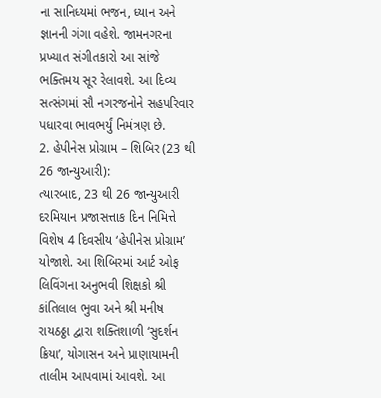ના સાનિધ્યમાં ભજન, ધ્યાન અને જ્ઞાનની ગંગા વહેશે. જામનગરના પ્રખ્યાત સંગીતકારો આ સાંજે ભક્તિમય સૂર રેલાવશે. આ દિવ્ય સત્સંગમાં સૌ નગરજનોને સહપરિવાર પધારવા ભાવભર્યું નિમંત્રણ છે.
2. હેપીનેસ પ્રોગ્રામ – શિબિર (23 થી 26 જાન્યુઆરી):
ત્યારબાદ, 23 થી 26 જાન્યુઆરી દરમિયાન પ્રજાસત્તાક દિન નિમિત્તે વિશેષ 4 દિવસીય ‘હેપીનેસ પ્રોગ્રામ’ યોજાશે. આ શિબિરમાં આર્ટ ઓફ લિવિંગના અનુભવી શિક્ષકો શ્રી કાંતિલાલ ભુવા અને શ્રી મનીષ રાયઠઠ્ઠા દ્વારા શક્તિશાળી ‘સુદર્શન ક્રિયા’, યોગાસન અને પ્રાણાયામની તાલીમ આપવામાં આવશે. આ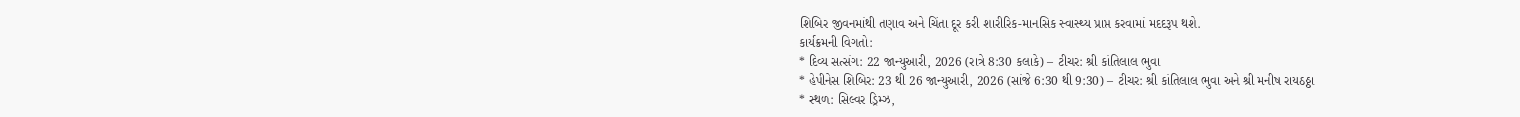શિબિર જીવનમાંથી તણાવ અને ચિંતા દૂર કરી શારીરિક-માનસિક સ્વાસ્થ્ય પ્રાપ્ત કરવામાં મદદરૂપ થશે.
કાર્યક્રમની વિગતો:
* દિવ્ય સત્સંગ: 22 જાન્યુઆરી, 2026 (રાત્રે 8:30 કલાકે) – ટીચર: શ્રી કાંતિલાલ ભુવા
* હેપીનેસ શિબિર: 23 થી 26 જાન્યુઆરી, 2026 (સાંજે 6:30 થી 9:30) – ટીચર: શ્રી કાંતિલાલ ભુવા અને શ્રી મનીષ રાયઠઠ્ઠા
* સ્થળ: સિલ્વર ડ્રિમ્ઝ,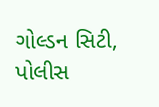ગોલ્ડન સિટી, પોલીસ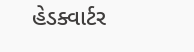હેડક્વાર્ટર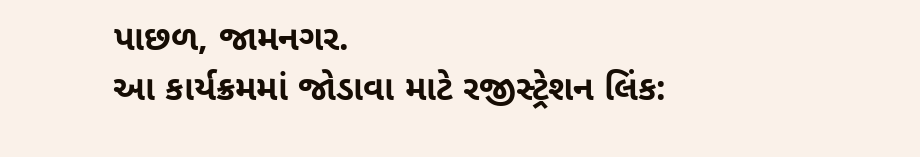પાછળ, જામનગર.
આ કાર્યક્રમમાં જોડાવા માટે રજીસ્ટ્રેશન લિંક: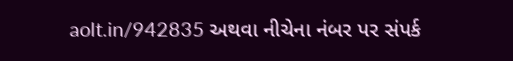aolt.in/942835 અથવા નીચેના નંબર પર સંપર્ક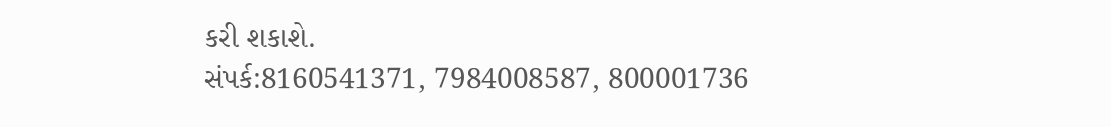કરી શકાશે.
સંપર્ક:8160541371, 7984008587, 800001736